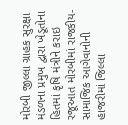મોરબી જીલ્લા ગ્રાહક સુરક્ષા મંડળના પ્રમુખ દ્વારા ખેડૂતોના હિતમાં કૃષિ મંત્રીને કરાઇ રજૂઆત મોરબીમાં રાજકીય-સામાજિક આગેવાનોની હાજરીમાં જિલ્લા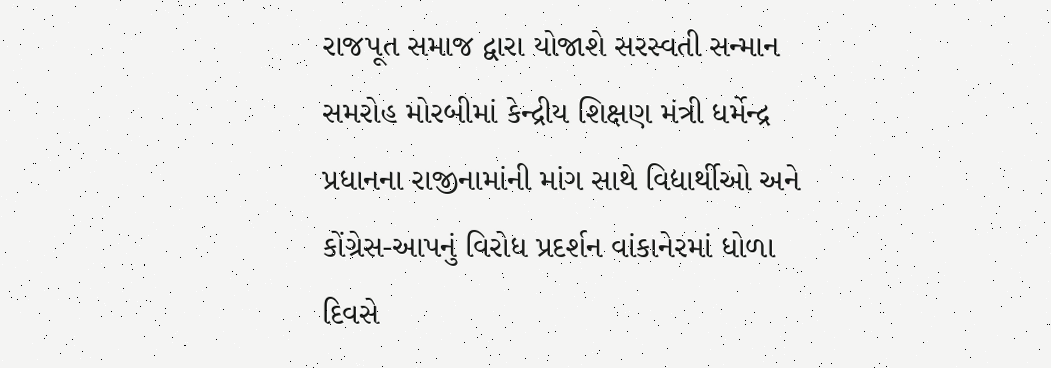રાજપૂત સમાજ દ્વારા યોજાશે સરસ્વતી સન્માન સમરોહ મોરબીમાં કેન્દ્રીય શિક્ષણ મંત્રી ધર્મેન્દ્ર પ્રધાનના રાજીનામાંની માંગ સાથે વિદ્યાર્થીઓ અને કોંગ્રેસ-આપનું વિરોધ પ્રદર્શન વાંકાનેરમાં ધોળા દિવસે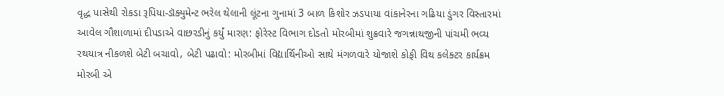વૃદ્ધ પાસેથી રોકડા રૂપિયા-ડૉક્યુમેન્ટ ભરેલ થેલાની લૂંટના ગુનામાં 3 બાળ કિશોર ઝડપાયા વાંકાનેરના ગઢિયા ડુંગર વિસ્તારમાં આવેલ ગૌશાળામાં દીપડાએ વાછરડીનું કર્યું મારણ: ફોરેસ્ટ વિભાગ દોડતો મોરબીમાં શુક્રવારે જગન્નાથજીની પાંચમી ભવ્ય રથયાત્ર નીકળશે બેટી બચાવો, બેટી પઢાવો: મોરબીમાં વિદ્યાર્થિનીઓ સાથે મંગળવારે યોજાશે કોફી વિથ કલેક્ટર કાર્યક્રમ મોરબી એ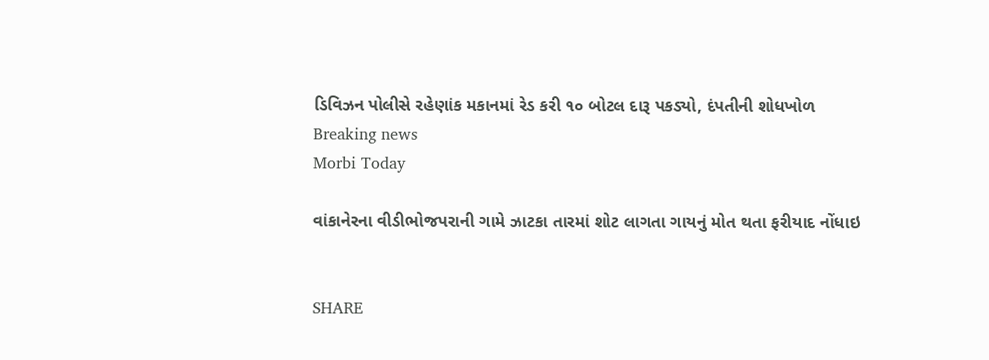ડિવિઝન પોલીસે રહેણાંક મકાનમાં રેડ કરી ૧૦ બોટલ દારૂ પકડ્યો, દંપતીની શોધખોળ
Breaking news
Morbi Today

વાંકાનેરના વીડીભોજપરાની ગામે ઝાટકા તારમાં શોટ લાગતા ગાયનું મોત થતા ફરીયાદ નોંધાઇ


SHARE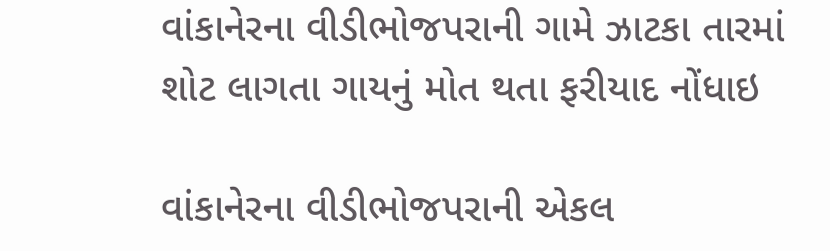વાંકાનેરના વીડીભોજપરાની ગામે ઝાટકા તારમાં શોટ લાગતા ગાયનું મોત થતા ફરીયાદ નોંધાઇ

વાંકાનેરના વીડીભોજપરાની એકલ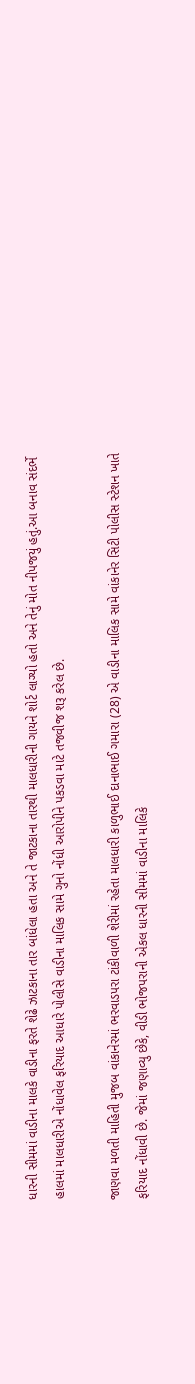ધારની સીમમાં વાડીના માલકે વાડીના ફરતે શેઢે ઝાટકાના તાર બાંધેલા હતા અને તે જાટકાના તારથી માલધારીની ગાયને શોર્ટ લાગ્યો હતો અને તેનું મોત નીપજયું હતું.આ બનાવ સંદર્ભે હાલમાં માલધારીએ નોંધાવેલ ફરિયાદ આધારે પોલીસે વાડીના માલિક સામે ગુનો નોંધી આરોપીને પકડવા માટે તજવીજ શરૂ કરેલ છે.

જાણવા મળતી માહિતી મુજબ વાંકાનેરમાં ભરવાડપરા ટાંકીવાળી શેરીમાં રહેતા માલધારી કાળુભાઈ દાનાભાઈ ગમારા (28) એ વાડીના માલિક સામે વાંકાનેર સિટી પોલીસ સ્ટેશન ખાતે ફરિયાદ નોંધાવી છે. જેમાં જણાવ્યુ છેકે, વીડી ભોજપરાની એકલ ધારની સીમમાં વાડીના માલિકે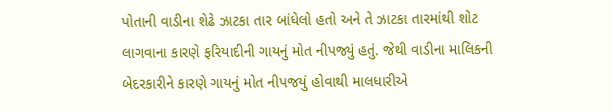પોતાની વાડીના શેઢે ઝાટકા તાર બાંધેલો હતો અને તે ઝાટકા તારમાંથી શોટ લાગવાના કારણે ફરિયાદીની ગાયનું મોત નીપજ્યું હતું. જેથી વાડીના માલિકની બેદરકારીને કારણે ગાયનું મોત નીપજયું હોવાથી માલધારીએ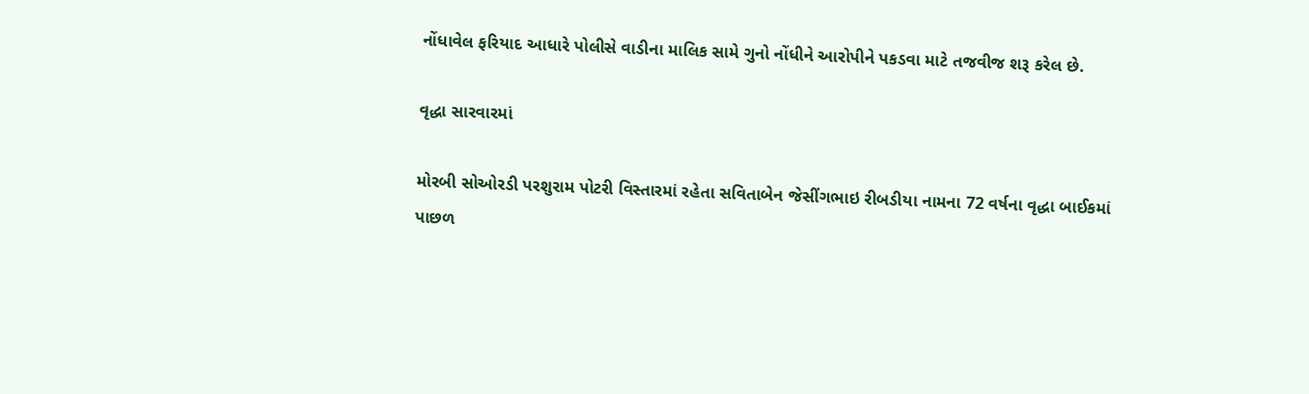નોંધાવેલ ફરિયાદ આધારે પોલીસે વાડીના માલિક સામે ગુનો નોંધીને આરોપીને પકડવા માટે તજવીજ શરૂ કરેલ છે.

વૃદ્ધા સારવારમાં

મોરબી સોઓરડી પરશુરામ પોટરી વિસ્તારમાં રહેતા સવિતાબેન જેસીંગભાઇ રીબડીયા નામના 72 વર્ષના વૃદ્ધા બાઈકમાં પાછળ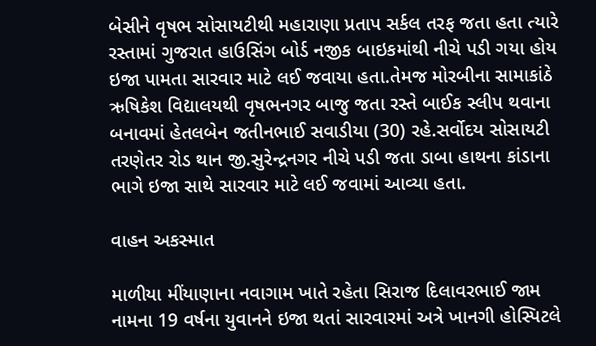બેસીને વૃષભ સોસાયટીથી મહારાણા પ્રતાપ સર્કલ તરફ જતા હતા ત્યારે રસ્તામાં ગુજરાત હાઉસિંગ બોર્ડ નજીક બાઇકમાંથી નીચે પડી ગયા હોય ઇજા પામતા સારવાર માટે લઈ જવાયા હતા.તેમજ મોરબીના સામાકાંઠે ઋષિકેશ વિદ્યાલયથી વૃષભનગર બાજુ જતા રસ્તે બાઈક સ્લીપ થવાના બનાવમાં હેતલબેન જતીનભાઈ સવાડીયા (30) રહે.સર્વોદય સોસાયટી તરણેતર રોડ થાન જી.સુરેન્દ્રનગર નીચે પડી જતા ડાબા હાથના કાંડાના ભાગે ઇજા સાથે સારવાર માટે લઈ જવામાં આવ્યા હતા.

વાહન અકસ્માત

માળીયા મીંયાણાના નવાગામ ખાતે રહેતા સિરાજ દિલાવરભાઈ જામ નામના 19 વર્ષના યુવાનને ઇજા થતાં સારવારમાં અત્રે ખાનગી હોસ્પિટલે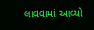લાવવામાં આવ્યો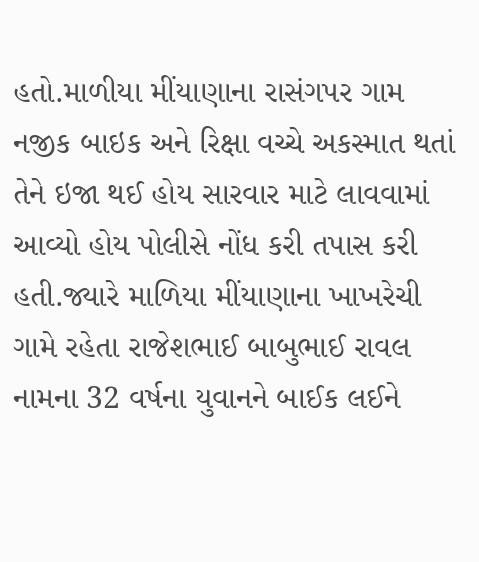હતો.માળીયા મીંયાણાના રાસંગપર ગામ નજીક બાઇક અને રિક્ષા વચ્ચે અકસ્માત થતાં તેને ઇજા થઈ હોય સારવાર માટે લાવવામાં આવ્યો હોય પોલીસે નોંધ કરી તપાસ કરી હતી.જ્યારે માળિયા મીંયાણાના ખાખરેચી ગામે રહેતા રાજેશભાઈ બાબુભાઈ રાવલ નામના 32 વર્ષના યુવાનને બાઈક લઈને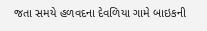જતા સમયે હળવદના દેવળિયા ગામે બાઇકની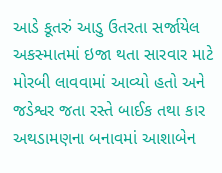આડે કૂતરું આડુ ઉતરતા સર્જાયેલ અકસ્માતમાં ઇજા થતા સારવાર માટે મોરબી લાવવામાં આવ્યો હતો અને જડેશ્વર જતા રસ્તે બાઈક તથા કાર અથડામણના બનાવમાં આશાબેન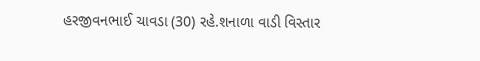હરજીવનભાઈ ચાવડા (30) રહે.શનાળા વાડી વિસ્તાર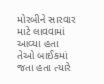મોરબીને સારવાર માટે લાવવામાં આવ્યા હતા તેઓ બાઈકમાં જતા હતા ત્યારે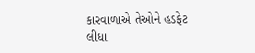કારવાળાએ તેઓને હડફેટ લીધા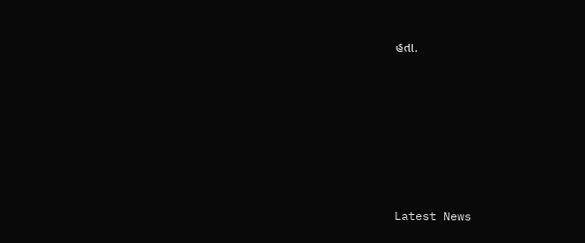હતા.






Latest News